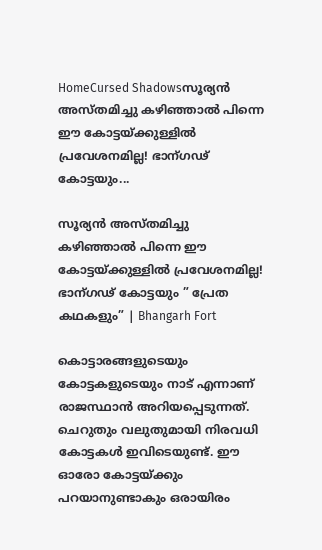HomeCursed Shadowsസൂര്യൻ അസ്തമിച്ചു കഴിഞ്ഞാൽ പിന്നെ ഈ കോട്ടയ്ക്കുള്ളിൽ പ്രവേശനമില്ല! ഭാന്ഗഢ് കോട്ടയും...

സൂര്യൻ അസ്തമിച്ചു കഴിഞ്ഞാൽ പിന്നെ ഈ കോട്ടയ്ക്കുള്ളിൽ പ്രവേശനമില്ല! ഭാന്ഗഢ് കോട്ടയും ” പ്രേത കഥകളും” | Bhangarh Fort

കൊട്ടാരങ്ങളുടെയും കോട്ടകളുടെയും നാട് എന്നാണ് രാജസ്ഥാൻ അറിയപ്പെടുന്നത്. ചെറുതും വലുതുമായി നിരവധി കോട്ടകൾ ഇവിടെയുണ്ട്. ഈ ഓരോ കോട്ടയ്ക്കും പറയാനുണ്ടാകും ഒരായിരം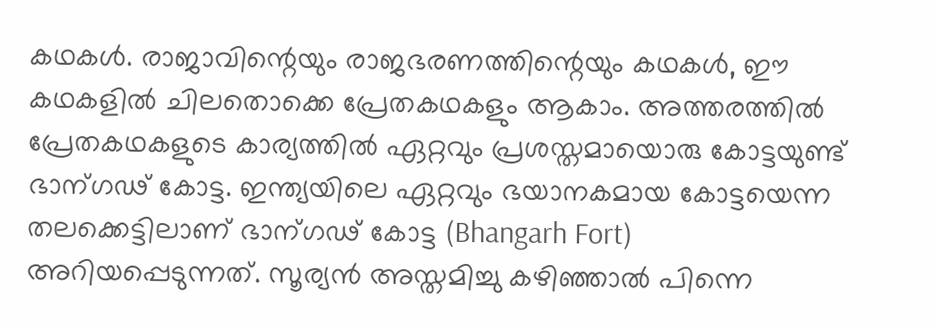കഥകൾ. രാജാവിന്റെയും രാജഭരണത്തിന്റെയും കഥകൾ, ഈ കഥകളിൽ ചിലതൊക്കെ പ്രേതകഥകളും ആകാം. അത്തരത്തിൽ പ്രേതകഥകളുടെ കാര്യത്തിൽ ഏറ്റവും പ്രശസ്തമായൊരു കോട്ടയുണ്ട് ഭാന്ഗഢ് കോട്ട. ഇന്ത്യയിലെ ഏറ്റവും ഭയാനകമായ കോട്ടയെന്ന തലക്കെട്ടിലാണ് ഭാന്ഗഢ് കോട്ട (Bhangarh Fort) അറിയപ്പെടുന്നത്. സൂര്യൻ അസ്തമിച്ചു കഴിഞ്ഞാൽ പിന്നെ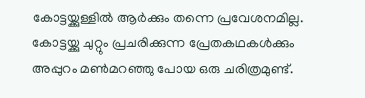കോട്ടയ്ക്കുള്ളിൽ ആർക്കും തന്നെ പ്രവേശനമില്ല. കോട്ടയ്ക്കു ചുറ്റും പ്രചരിക്കുന്ന പ്രേതകഥകൾക്കും അപ്പുറം മൺമറഞ്ഞു പോയ ഒരു ചരിത്രമുണ്ട്.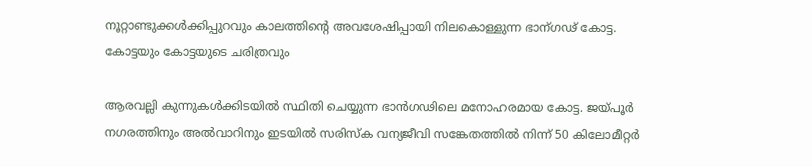നൂറ്റാണ്ടുക്കൾക്കിപ്പുറവും കാലത്തിന്റെ അവശേഷിപ്പായി നിലകൊള്ളുന്ന ഭാന്ഗഢ് കോട്ട.
കോട്ടയും കോട്ടയുടെ ചരിത്രവും

ആരവല്ലി കുന്നുകൾക്കിടയിൽ സ്ഥിതി ചെയ്യുന്ന ഭാൻഗഢിലെ മനോഹരമായ കോട്ട. ജയ്പൂർ നഗരത്തിനും അൽവാറിനും ഇടയിൽ സരിസ്ക വന്യജീവി സങ്കേതത്തിൽ നിന്ന് 50 കിലോമീറ്റർ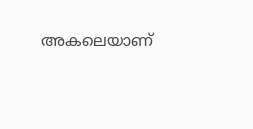അകലെയാണ്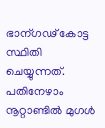ഭാന്ഗഢ് കോട്ട സ്ഥിതി ചെയ്യുന്നത്. പതിനേഴാം നൂറ്റാണ്ടിൽ മുഗൾ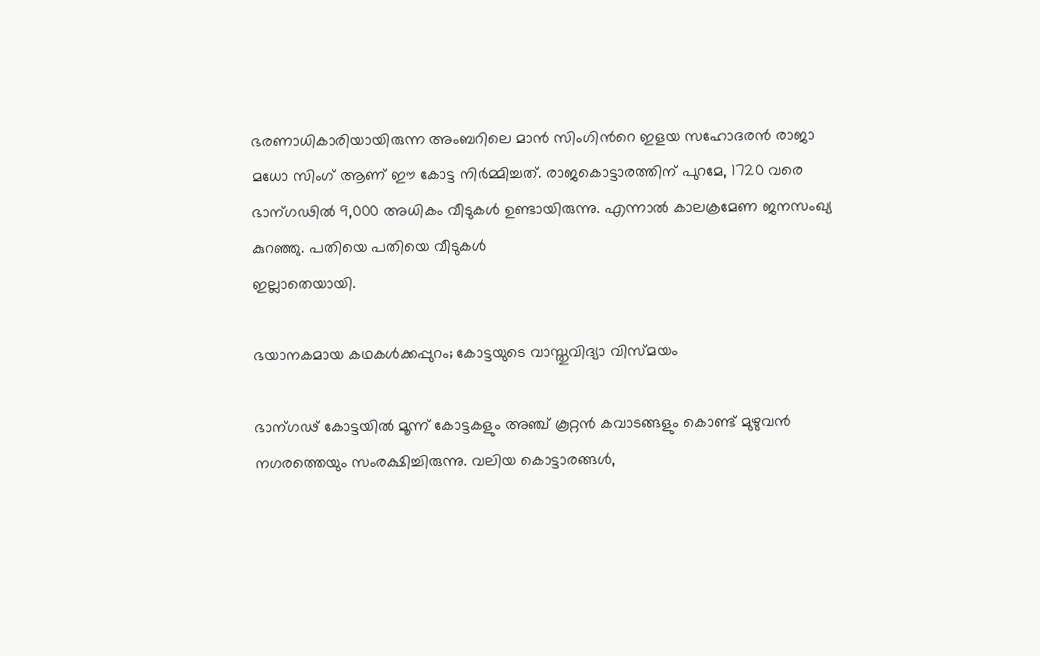ഭരണാധികാരിയായിരുന്ന അംബറിലെ മാൻ സിംഗിൻറെ ഇളയ സഹോദരൻ രാജാ മധോ സിംഗ് ആണ് ഈ കോട്ട നിർമ്മിച്ചത്. രാജകൊട്ടാരത്തിന് പുറമേ, 1720 വരെ ഭാന്ഗഢിൽ 9,000 അധികം വീടുകൾ ഉണ്ടായിരുന്നു. എന്നാൽ കാലക്രമേണ ജനസംഖ്യ കുറഞ്ഞു. പതിയെ പതിയെ വീടുകൾ
ഇല്ലാതെയായി.

ഭയാനകമായ കഥകൾക്കപ്പുറം; കോട്ടയുടെ വാസ്തുവിദ്യാ വിസ്മയം

ഭാന്ഗഢ് കോട്ടയിൽ മൂന്ന് കോട്ടകളും അഞ്ച് കൂറ്റൻ കവാടങ്ങളും കൊണ്ട് മുഴുവൻ നഗരത്തെയും സംരക്ഷിച്ചിരുന്നു. വലിയ കൊട്ടാരങ്ങൾ,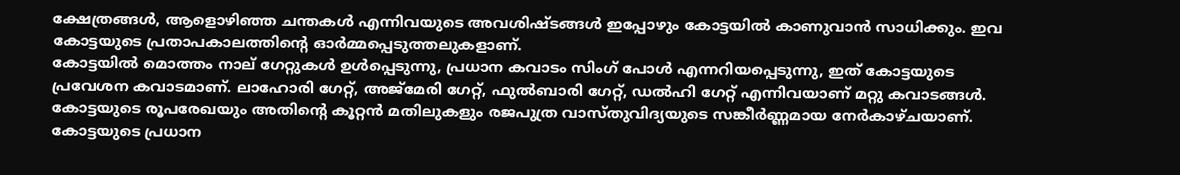ക്ഷേത്രങ്ങൾ, ആളൊഴിഞ്ഞ ചന്തകൾ എന്നിവയുടെ അവശിഷ്ടങ്ങൾ ഇപ്പോഴും കോട്ടയിൽ കാണുവാൻ സാധിക്കും. ഇവ കോട്ടയുടെ പ്രതാപകാലത്തിന്റെ ഓർമ്മപ്പെടുത്തലുകളാണ്.
കോട്ടയിൽ മൊത്തം നാല് ഗേറ്റുകൾ ഉൾപ്പെടുന്നു, പ്രധാന കവാടം സിംഗ് പോൾ എന്നറിയപ്പെടുന്നു, ഇത് കോട്ടയുടെ പ്രവേശന കവാടമാണ്. ലാഹോരി ഗേറ്റ്, അജ്മേരി ഗേറ്റ്, ഫുൽബാരി ഗേറ്റ്, ഡൽഹി ഗേറ്റ് എന്നിവയാണ് മറ്റു കവാടങ്ങൾ. കോട്ടയുടെ രൂപരേഖയും അതിൻ്റെ കൂറ്റൻ മതിലുകളും രജപുത്ര വാസ്തുവിദ്യയുടെ സങ്കീർണ്ണമായ നേർകാഴ്ചയാണ്. കോട്ടയുടെ പ്രധാന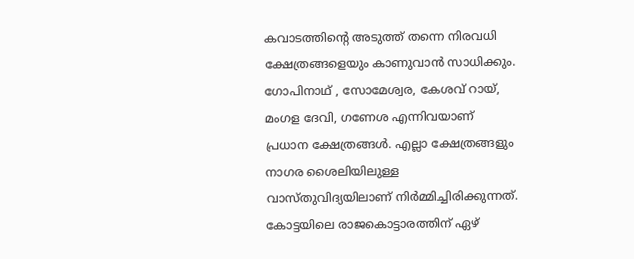കവാടത്തിന്റെ അടുത്ത് തന്നെ നിരവധി ക്ഷേത്രങ്ങളെയും കാണുവാൻ സാധിക്കും. ഗോപിനാഥ് , സോമേശ്വര, കേശവ് റായ്, മംഗള ദേവി, ഗണേശ എന്നിവയാണ് പ്രധാന ക്ഷേത്രങ്ങൾ. എല്ലാ ക്ഷേത്രങ്ങളും നാഗര ശൈലിയിലുള്ള വാസ്തുവിദ്യയിലാണ് നിർമ്മിച്ചിരിക്കുന്നത്. കോട്ടയിലെ രാജകൊട്ടാരത്തിന് ഏഴ്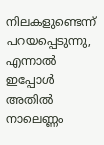നിലകളുണ്ടെന്ന് പറയപ്പെടുന്നു, എന്നാൽ ഇപ്പോൾ അതിൽ നാലെണ്ണം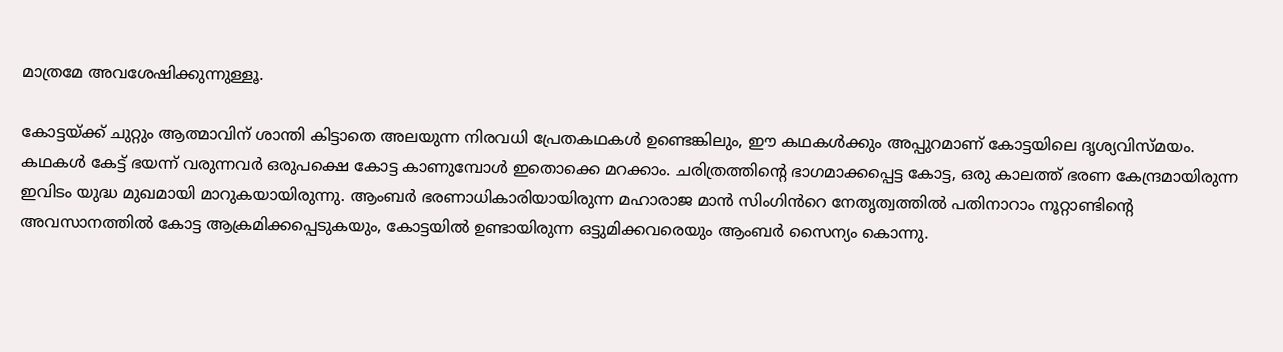മാത്രമേ അവശേഷിക്കുന്നുള്ളൂ.

കോട്ടയ്ക്ക് ചുറ്റും ആത്മാവിന് ശാന്തി കിട്ടാതെ അലയുന്ന നിരവധി പ്രേതകഥകൾ ഉണ്ടെങ്കിലും, ഈ കഥകൾക്കും അപ്പുറമാണ് കോട്ടയിലെ ദൃശ്യവിസ്മയം. കഥകൾ കേട്ട് ഭയന്ന് വരുന്നവർ ഒരുപക്ഷെ കോട്ട കാണുമ്പോൾ ഇതൊക്കെ മറക്കാം. ചരിത്രത്തിന്റെ ഭാഗമാക്കപ്പെട്ട കോട്ട, ഒരു കാലത്ത് ഭരണ കേന്ദ്രമായിരുന്ന ഇവിടം യുദ്ധ മുഖമായി മാറുകയായിരുന്നു. ആംബർ ഭരണാധികാരിയായിരുന്ന മഹാരാജ മാൻ സിംഗിൻറെ നേതൃത്വത്തിൽ പതിനാറാം നൂറ്റാണ്ടിന്റെ അവസാനത്തിൽ കോട്ട ആക്രമിക്കപ്പെടുകയും, കോട്ടയിൽ ഉണ്ടായിരുന്ന ഒട്ടുമിക്കവരെയും ആംബർ സൈന്യം കൊന്നു.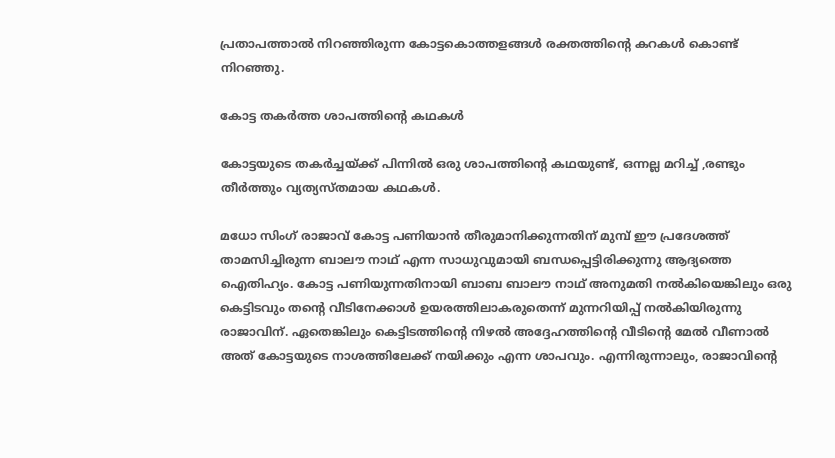പ്രതാപത്താൽ നിറഞ്ഞിരുന്ന കോട്ടകൊത്തളങ്ങൾ രക്തത്തിന്റെ കറകൾ കൊണ്ട് നിറഞ്ഞു.

കോട്ട തകർത്ത ശാപത്തിന്റെ കഥകൾ

കോട്ടയുടെ തകർച്ചയ്ക്ക് പിന്നിൽ ഒരു ശാപത്തിന്റെ കഥയുണ്ട്, ഒന്നല്ല മറിച്ച് ,രണ്ടും തീർത്തും വ്യത്യസ്തമായ കഥകൾ.

മധോ സിംഗ് രാജാവ് കോട്ട പണിയാൻ തീരുമാനിക്കുന്നതിന് മുമ്പ് ഈ പ്രദേശത്ത് താമസിച്ചിരുന്ന ബാലൗ നാഥ് എന്ന സാധുവുമായി ബന്ധപ്പെട്ടിരിക്കുന്നു ആദ്യത്തെ ഐതിഹ്യം. കോട്ട പണിയുന്നതിനായി ബാബ ബാലൗ നാഥ് അനുമതി നൽകിയെങ്കിലും ഒരു കെട്ടിടവും തൻ്റെ വീടിനേക്കാൾ ഉയരത്തിലാകരുതെന്ന് മുന്നറിയിപ്പ് നൽകിയിരുന്നു രാജാവിന്. ഏതെങ്കിലും കെട്ടിടത്തിൻ്റെ നിഴൽ അദ്ദേഹത്തിൻ്റെ വീടിൻ്റെ മേൽ വീണാൽ അത് കോട്ടയുടെ നാശത്തിലേക്ക് നയിക്കും എന്ന ശാപവും. എന്നിരുന്നാലും, രാജാവിൻ്റെ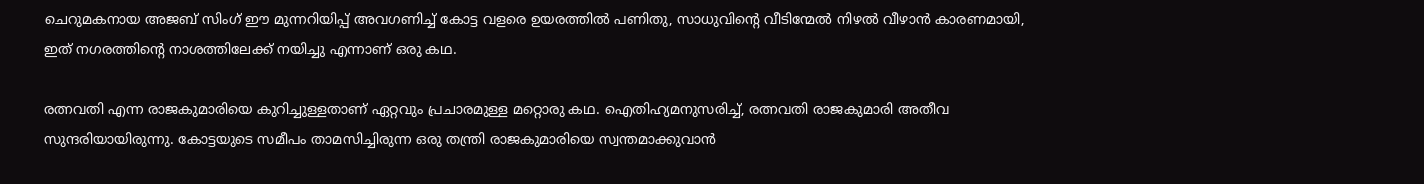ചെറുമകനായ അജബ് സിംഗ് ഈ മുന്നറിയിപ്പ് അവഗണിച്ച് കോട്ട വളരെ ഉയരത്തിൽ പണിതു, സാധുവിൻ്റെ വീടിന്മേൽ നിഴൽ വീഴാൻ കാരണമായി, ഇത് നഗരത്തിൻ്റെ നാശത്തിലേക്ക് നയിച്ചു എന്നാണ് ഒരു കഥ.

രത്നവതി എന്ന രാജകുമാരിയെ കുറിച്ചുള്ളതാണ് ഏറ്റവും പ്രചാരമുള്ള മറ്റൊരു കഥ. ഐതിഹ്യമനുസരിച്ച്, രത്നവതി രാജകുമാരി അതീവ സുന്ദരിയായിരുന്നു. കോട്ടയുടെ സമീപം താമസിച്ചിരുന്ന ഒരു തന്ത്രി രാജകുമാരിയെ സ്വന്തമാക്കുവാൻ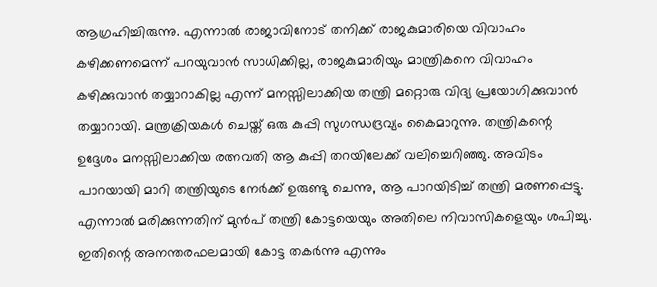ആഗ്രഹിച്ചിരുന്നു. എന്നാൽ രാജാവിനോട് തനിക്ക് രാജകുമാരിയെ വിവാഹം കഴിക്കണമെന്ന് പറയുവാൻ സാധിക്കില്ല, രാജകുമാരിയും മാന്ത്രികനെ വിവാഹം കഴിക്കുവാൻ തയ്യാറാകില്ല എന്ന് മനസ്സിലാക്കിയ തന്ത്രി മറ്റൊരു വിദ്യ പ്രയോഗിക്കുവാൻ തയ്യാറായി. മന്ത്രക്രിയകൾ ചെയ്ത് ഒരു കുപ്പി സുഗന്ധദ്രവ്യം കൈമാറുന്നു. തന്ത്രികന്റെ ഉദ്ദേശം മനസ്സിലാക്കിയ രത്നവതി ആ കുപ്പി തറയിലേക്ക് വലിച്ചെറിഞ്ഞു. അവിടം പാറയായി മാറി തന്ത്രിയുടെ നേർക്ക് ഉരുണ്ടു ചെന്നു, ആ പാറയിടിച്ച് തന്ത്രി മരണപ്പെട്ടു. എന്നാൽ മരിക്കുന്നതിന് മുൻപ് തന്ത്രി കോട്ടയെയും അതിലെ നിവാസികളെയും ശപിച്ചു. ഇതിന്റെ അനന്തരഫലമായി കോട്ട തകർന്നു എന്നും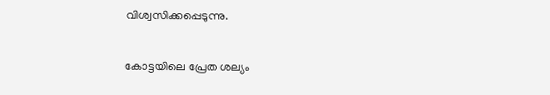വിശ്വസിക്കപ്പെടുന്നു.

കോട്ടയിലെ പ്രേത ശല്യം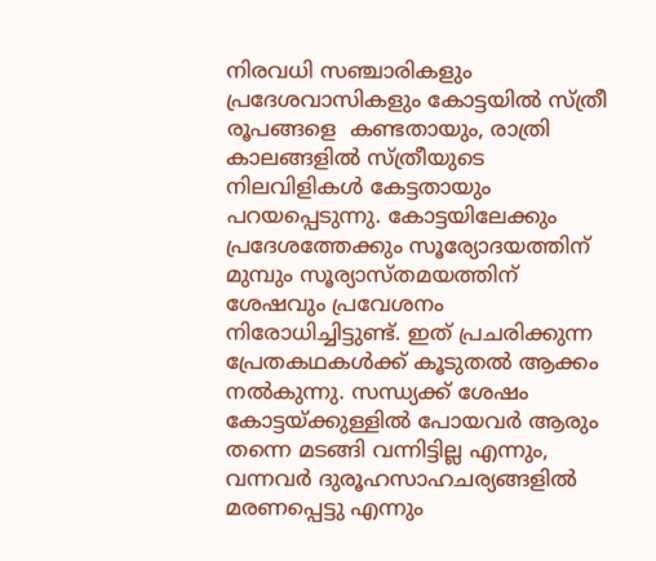നിരവധി സഞ്ചാരികളും പ്രദേശവാസികളും കോട്ടയിൽ സ്ത്രീ രൂപങ്ങളെ  കണ്ടതായും, രാത്രി കാലങ്ങളിൽ സ്ത്രീയുടെ നിലവിളികൾ കേട്ടതായും പറയപ്പെടുന്നു. കോട്ടയിലേക്കും പ്രദേശത്തേക്കും സൂര്യോദയത്തിന് മുമ്പും സൂര്യാസ്തമയത്തിന് ശേഷവും പ്രവേശനം നിരോധിച്ചിട്ടുണ്ട്. ഇത് പ്രചരിക്കുന്ന പ്രേതകഥകൾക്ക് കൂടുതൽ ആക്കം നൽകുന്നു. സന്ധ്യക്ക് ശേഷം കോട്ടയ്ക്കുള്ളിൽ പോയവർ ആരും തന്നെ മടങ്ങി വന്നിട്ടില്ല എന്നും, വന്നവർ ദുരൂഹസാഹചര്യങ്ങളിൽ മരണപ്പെട്ടു എന്നും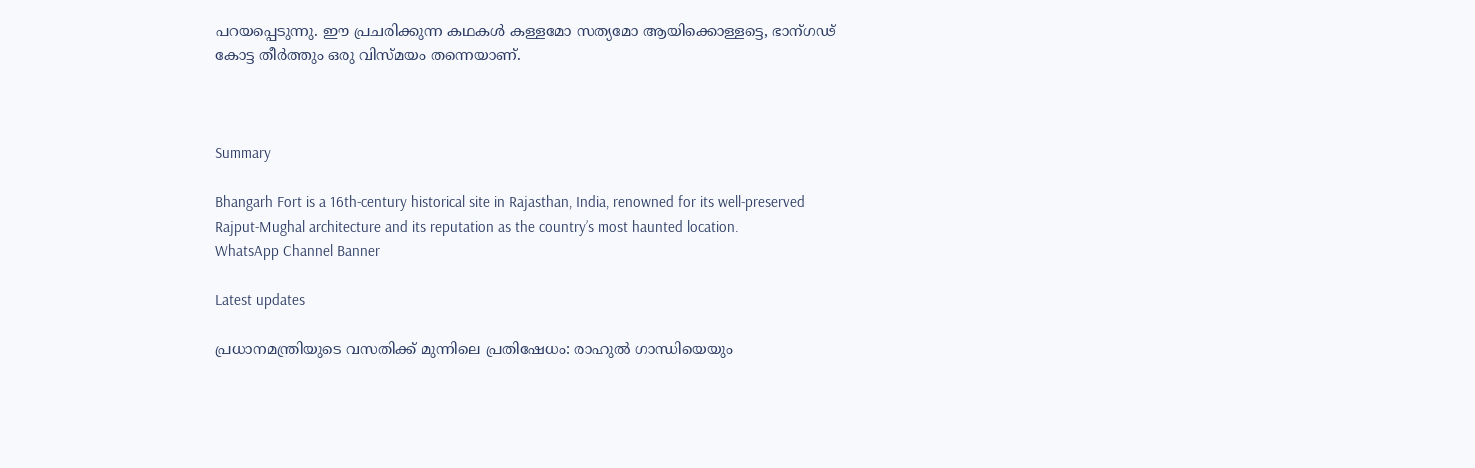പറയപ്പെടുന്നു. ഈ പ്രചരിക്കുന്ന കഥകൾ കള്ളമോ സത്യമോ ആയിക്കൊള്ളട്ടെ, ഭാന്ഗഢ് കോട്ട തീർത്തും ഒരു വിസ്മയം തന്നെയാണ്.



Summary

Bhangarh Fort is a 16th-century historical site in Rajasthan, India, renowned for its well-preserved Rajput-Mughal architecture and its reputation as the country’s most haunted location.
WhatsApp Channel Banner

Latest updates

പ്രധാനമന്ത്രിയുടെ വസതിക്ക് മുന്നിലെ പ്രതിഷേധം: രാഹുൽ ഗാന്ധിയെയും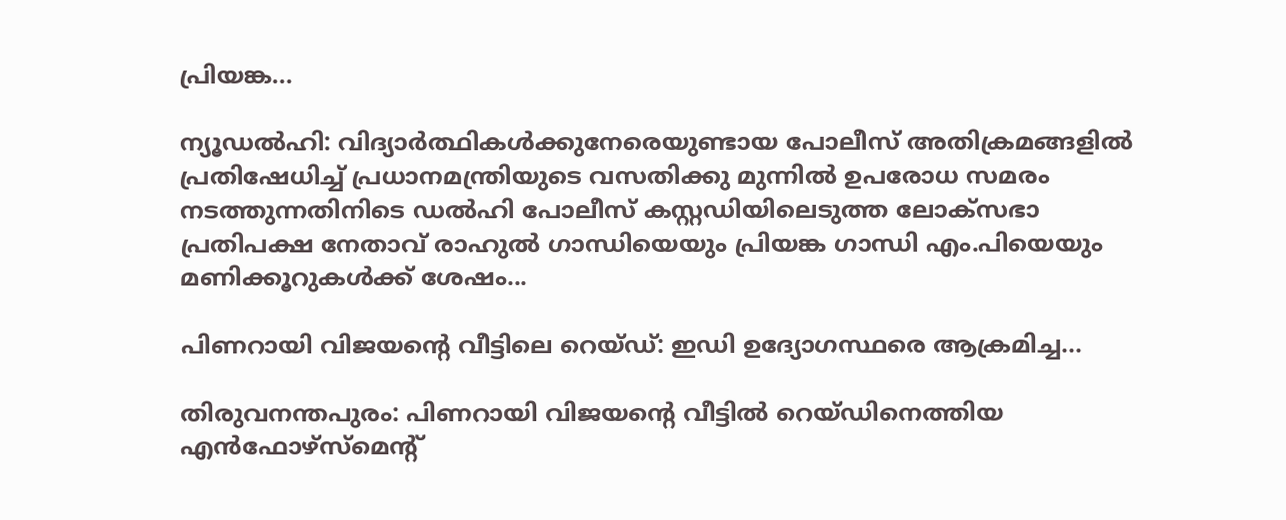പ്രിയങ്ക...

ന്യൂഡൽഹി: വിദ്യാർത്ഥികൾക്കുനേരെയുണ്ടായ പോലീസ് അതിക്രമങ്ങളിൽ പ്രതിഷേധിച്ച് പ്രധാനമന്ത്രിയുടെ വസതിക്കു മുന്നിൽ ഉപരോധ സമരം നടത്തുന്നതിനിടെ ഡൽഹി പോലീസ് കസ്റ്റഡിയിലെടുത്ത ലോക്‌സഭാ പ്രതിപക്ഷ നേതാവ് രാഹുൽ ഗാന്ധിയെയും പ്രിയങ്ക ഗാന്ധി എം.പിയെയും മണിക്കൂറുകൾക്ക് ശേഷം...

പിണറായി വിജയന്റെ വീട്ടിലെ റെയ്ഡ്: ഇഡി ഉദ്യോഗസ്ഥരെ ആക്രമിച്ച...

തിരുവനന്തപുരം: പിണറായി വിജയന്റെ വീട്ടിൽ റെയ്ഡിനെത്തിയ എൻഫോഴ്‌സ്‌മെന്റ്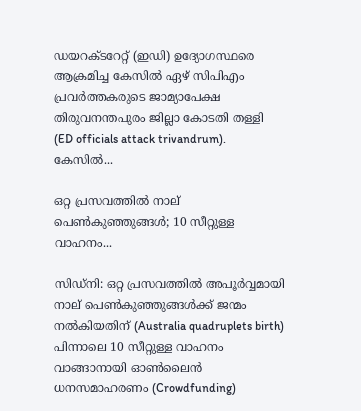ഡയറക്ടറേറ്റ് (ഇഡി) ഉദ്യോഗസ്ഥരെ ആക്രമിച്ച കേസിൽ ഏഴ് സിപിഎം പ്രവർത്തകരുടെ ജാമ്യാപേക്ഷ തിരുവനന്തപുരം ജില്ലാ കോടതി തള്ളി (ED officials attack trivandrum). കേസിൽ...

ഒറ്റ പ്രസവത്തിൽ നാല് പെൺകുഞ്ഞുങ്ങൾ; 10 സീറ്റുള്ള വാഹനം...

സിഡ്നി: ഒറ്റ പ്രസവത്തിൽ അപൂർവ്വമായി നാല് പെൺകുഞ്ഞുങ്ങൾക്ക് ജന്മം നൽകിയതിന് (Australia quadruplets birth) പിന്നാലെ 10 സീറ്റുള്ള വാഹനം വാങ്ങാനായി ഓൺലൈൻ ധനസമാഹരണം (Crowdfunding)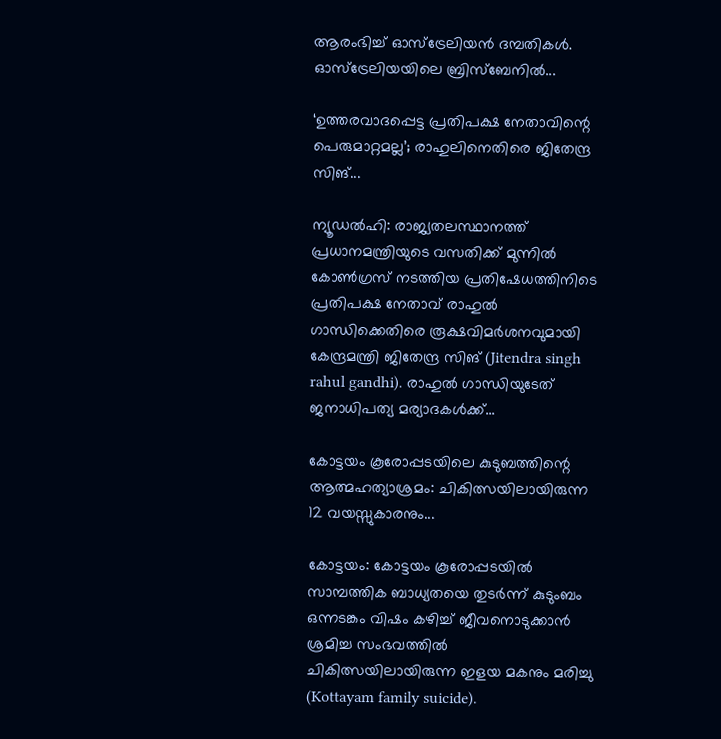ആരംഭിച്ച് ഓസ്‌ട്രേലിയൻ ദമ്പതികൾ. ഓസ്‌ട്രേലിയയിലെ ബ്രിസ്‌ബേനിൽ...

‘ഉത്തരവാദപ്പെട്ട പ്രതിപക്ഷ നേതാവിന്റെ പെരുമാറ്റമല്ല’; രാഹുലിനെതിരെ ജിതേന്ദ്ര സിങ്...

ന്യൂഡൽഹി: രാജ്യതലസ്ഥാനത്ത് പ്രധാനമന്ത്രിയുടെ വസതിക്ക് മുന്നിൽ കോൺഗ്രസ് നടത്തിയ പ്രതിഷേധത്തിനിടെ പ്രതിപക്ഷ നേതാവ് രാഹുൽ ഗാന്ധിക്കെതിരെ രൂക്ഷവിമർശനവുമായി കേന്ദ്രമന്ത്രി ജിതേന്ദ്ര സിങ് (Jitendra singh rahul gandhi). രാഹുൽ ഗാന്ധിയുടേത് ജനാധിപത്യ മര്യാദകൾക്ക്...

കോട്ടയം കൂരോപ്പടയിലെ കുടുബത്തിന്റെ ആത്മഹത്യാശ്രമം: ചികിത്സയിലായിരുന്ന 12 വയസ്സുകാരനും...

കോട്ടയം: കോട്ടയം കൂരോപ്പടയിൽ സാമ്പത്തിക ബാധ്യതയെ തുടർന്ന് കുടുംബം ഒന്നടങ്കം വിഷം കഴിച്ച് ജീവനൊടുക്കാൻ ശ്രമിച്ച സംഭവത്തിൽ ചികിത്സയിലായിരുന്ന ഇളയ മകനും മരിച്ചു (Kottayam family suicide).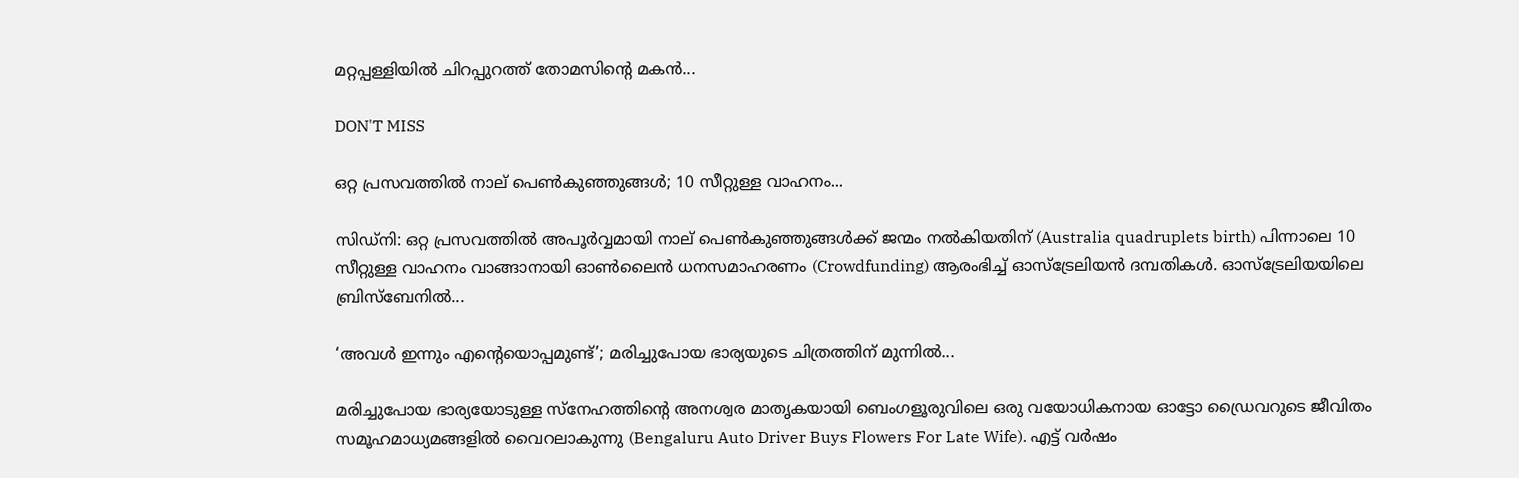മറ്റപ്പള്ളിയിൽ ചിറപ്പുറത്ത് തോമസിന്റെ മകൻ...

DON'T MISS

ഒറ്റ പ്രസവത്തിൽ നാല് പെൺകുഞ്ഞുങ്ങൾ; 10 സീറ്റുള്ള വാഹനം...

സിഡ്നി: ഒറ്റ പ്രസവത്തിൽ അപൂർവ്വമായി നാല് പെൺകുഞ്ഞുങ്ങൾക്ക് ജന്മം നൽകിയതിന് (Australia quadruplets birth) പിന്നാലെ 10 സീറ്റുള്ള വാഹനം വാങ്ങാനായി ഓൺലൈൻ ധനസമാഹരണം (Crowdfunding) ആരംഭിച്ച് ഓസ്‌ട്രേലിയൻ ദമ്പതികൾ. ഓസ്‌ട്രേലിയയിലെ ബ്രിസ്‌ബേനിൽ...

‘അവൾ ഇന്നും എന്റെയൊപ്പമുണ്ട്’; മരിച്ചുപോയ ഭാര്യയുടെ ചിത്രത്തിന് മുന്നിൽ...

മരിച്ചുപോയ ഭാര്യയോടുള്ള സ്നേഹത്തിന്റെ അനശ്വര മാതൃകയായി ബെംഗളൂരുവിലെ ഒരു വയോധികനായ ഓട്ടോ ഡ്രൈവറുടെ ജീവിതം സമൂഹമാധ്യമങ്ങളിൽ വൈറലാകുന്നു (Bengaluru Auto Driver Buys Flowers For Late Wife). എട്ട് വർഷം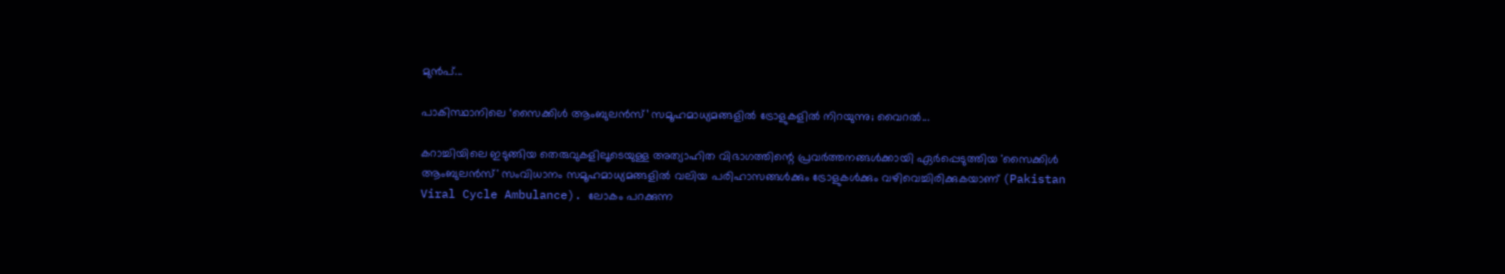മുൻപ്...

പാകിസ്ഥാനിലെ ‘സൈക്കിൾ ആംബുലൻസ്’ സമൂഹമാധ്യമങ്ങളിൽ ട്രോളുകളിൽ നിറയുന്നു; വൈറൽ...

കറാച്ചിയിലെ ഇടുങ്ങിയ തെരുവുകളിലൂടെയുള്ള അത്യാഹിത വിഭാഗത്തിന്റെ പ്രവർത്തനങ്ങൾക്കായി ഏർപ്പെടുത്തിയ 'സൈക്കിൾ ആംബുലൻസ്' സംവിധാനം സമൂഹമാധ്യമങ്ങളിൽ വലിയ പരിഹാസങ്ങൾക്കും ട്രോളുകൾക്കും വഴിവെച്ചിരിക്കുകയാണ് (Pakistan Viral Cycle Ambulance). ലോകം പറക്കുന്ന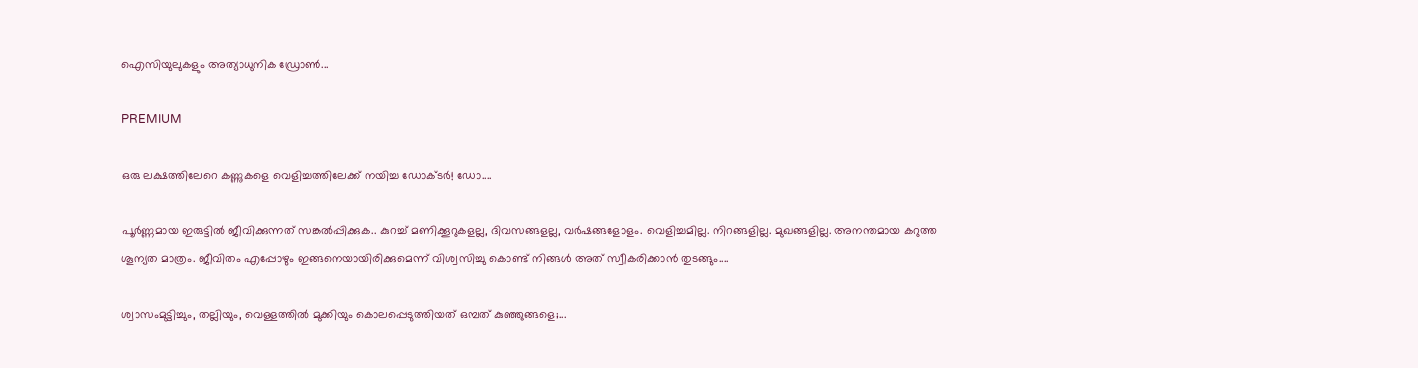ഐസിയുലുകളും അത്യാധുനിക ഡ്രോൺ...

PREMIUM

ഒരു ലക്ഷത്തിലേറെ കണ്ണുകളെ വെളിച്ചത്തിലേക്ക് നയിച്ച ഡോക്ടർ! ഡോ....

പൂർണ്ണമായ ഇരുട്ടിൽ ജീവിക്കുന്നത് സങ്കൽപ്പിക്കുക.. കുറച്ച് മണിക്കൂറുകളല്ല, ദിവസങ്ങളല്ല, വർഷങ്ങളോളം. വെളിച്ചമില്ല. നിറങ്ങളില്ല. മുഖങ്ങളില്ല. അനന്തമായ കറുത്ത ശൂന്യത മാത്രം. ജീവിതം എപ്പോഴും ഇങ്ങനെയായിരിക്കുമെന്ന് വിശ്വസിച്ചു കൊണ്ട് നിങ്ങൾ അത് സ്വീകരിക്കാൻ തുടങ്ങും....

ശ്വാസംമുട്ടിച്ചും, തല്ലിയും, വെള്ളത്തിൽ മുക്കിയും കൊലപ്പെടുത്തിയത് ഒമ്പത് കുഞ്ഞുങ്ങളെ;...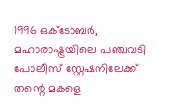1996 ഒക്ടോബർ, മഹാരാഷ്ട്രയിലെ പഞ്ചവടി പോലീസ് സ്റ്റേഷനിലേക്ക് തന്റെ മകളെ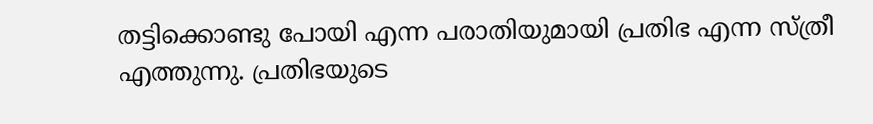തട്ടിക്കൊണ്ടു പോയി എന്ന പരാതിയുമായി പ്രതിഭ എന്ന സ്ത്രീ എത്തുന്നു. പ്രതിഭയുടെ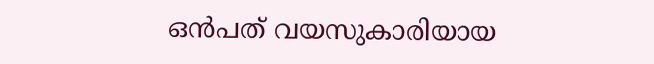ഒൻപത് വയസുകാരിയായ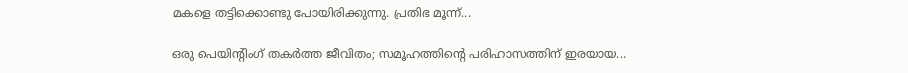മകളെ തട്ടിക്കൊണ്ടു പോയിരിക്കുന്നു. പ്രതിഭ മൂന്ന്...

ഒരു പെയിന്റിംഗ് തകർത്ത ജീവിതം; സമൂഹത്തിന്റെ പരിഹാസത്തിന് ഇരയായ...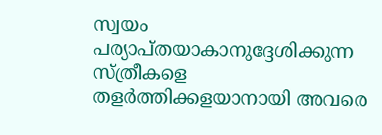സ്വയം പര്യാപ്തയാകാനുദ്ദേശിക്കുന്ന സ്ത്രീകളെ തളർത്തിക്കളയാനായി അവരെ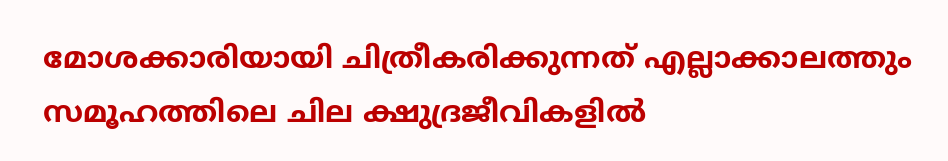മോശക്കാരിയായി ചിത്രീകരിക്കുന്നത് എല്ലാക്കാലത്തും സമൂഹത്തിലെ ചില ക്ഷുദ്രജീവികളിൽ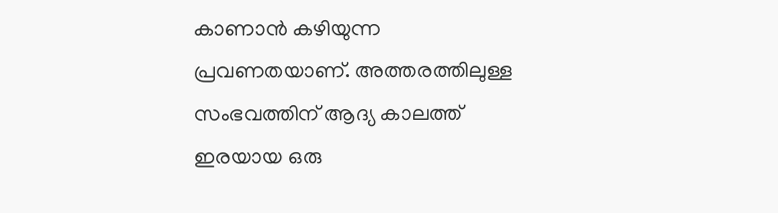കാണാൻ കഴിയുന്ന പ്രവണതയാണ്. അത്തരത്തിലുള്ള സംഭവത്തിന് ആദ്യ കാലത്ത് ഇരയായ ഒരു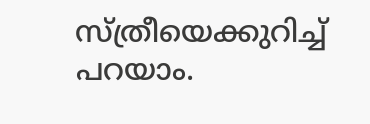സ്ത്രീയെക്കുറിച്ച് പറയാം.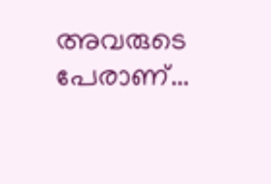അവരുടെ പേരാണ്...